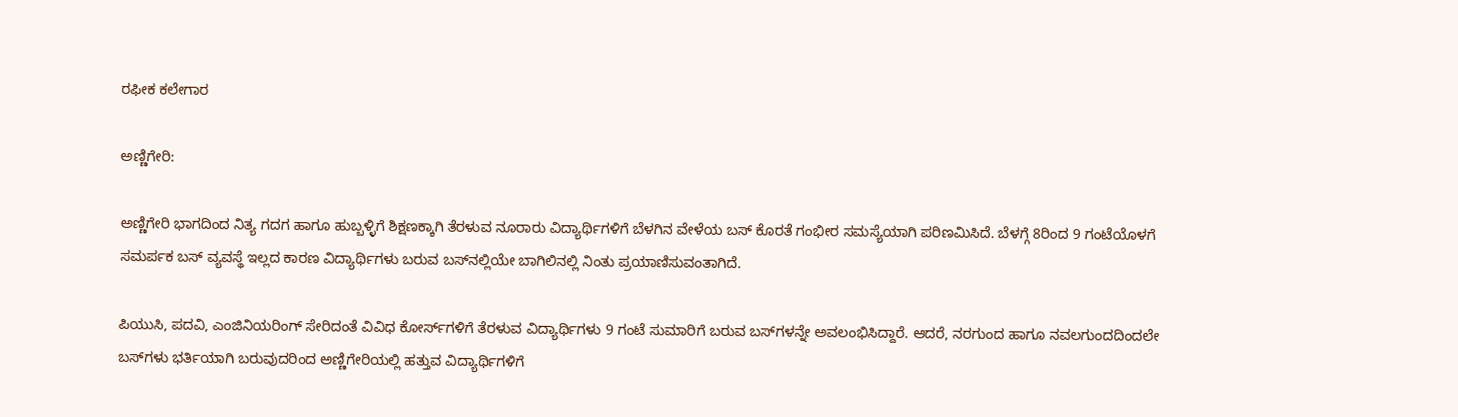ರಫೀಕ ಕಲೇಗಾರ

ಅಣ್ಣಿಗೇರಿ:

ಅಣ್ಣಿಗೇರಿ ಭಾಗದಿಂದ ನಿತ್ಯ ಗದಗ ಹಾಗೂ ಹುಬ್ಬಳ್ಳಿಗೆ ಶಿಕ್ಷಣಕ್ಕಾಗಿ ತೆರಳುವ ನೂರಾರು ವಿದ್ಯಾರ್ಥಿಗಳಿಗೆ ಬೆಳಗಿನ ವೇಳೆಯ ಬಸ್ ಕೊರತೆ ಗಂಭೀರ ಸಮಸ್ಯೆಯಾಗಿ ಪರಿಣಮಿಸಿದೆ. ಬೆಳಗ್ಗೆ 8ರಿಂದ 9 ಗಂಟೆಯೊಳಗೆ ಸಮರ್ಪಕ ಬಸ್ ವ್ಯವಸ್ಥೆ ಇಲ್ಲದ ಕಾರಣ ವಿದ್ಯಾರ್ಥಿಗಳು ಬರುವ ಬಸ್‌ನಲ್ಲಿಯೇ ಬಾಗಿಲಿನಲ್ಲಿ ನಿಂತು ಪ್ರಯಾಣಿಸುವಂತಾಗಿದೆ.

ಪಿಯುಸಿ, ಪದವಿ, ಎಂಜಿನಿಯರಿಂಗ್ ಸೇರಿದಂತೆ ವಿವಿಧ ಕೋರ್ಸ್‌ಗಳಿಗೆ ತೆರಳುವ ವಿದ್ಯಾರ್ಥಿಗಳು 9 ಗಂಟೆ ಸುಮಾರಿಗೆ ಬರುವ ಬಸ್‌ಗಳನ್ನೇ ಅವಲಂಭಿಸಿದ್ದಾರೆ. ಆದರೆ, ನರಗುಂದ ಹಾಗೂ ನವಲಗುಂದದಿಂದಲೇ ಬಸ್‌ಗಳು ಭರ್ತಿಯಾಗಿ ಬರುವುದರಿಂದ ಅಣ್ಣಿಗೇರಿಯಲ್ಲಿ ಹತ್ತುವ ವಿದ್ಯಾರ್ಥಿಗಳಿಗೆ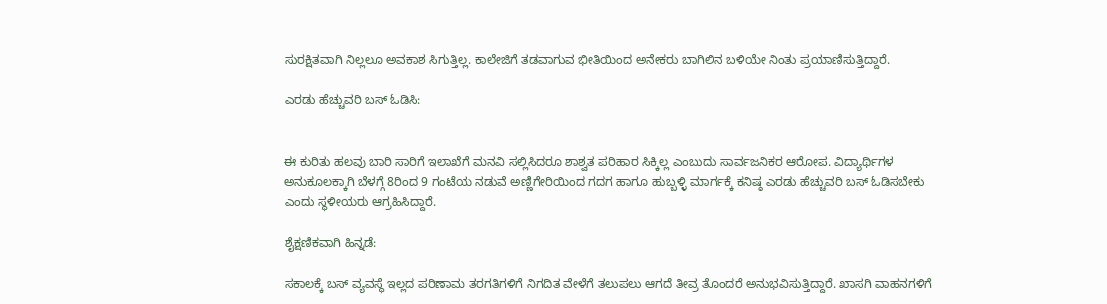ಸುರಕ್ಷಿತವಾಗಿ ನಿಲ್ಲಲೂ ಅವಕಾಶ ಸಿಗುತ್ತಿಲ್ಲ. ಕಾಲೇಜಿಗೆ ತಡವಾಗುವ ಭೀತಿಯಿಂದ ಅನೇಕರು ಬಾಗಿಲಿನ ಬಳಿಯೇ ನಿಂತು ಪ್ರಯಾಣಿಸುತ್ತಿದ್ದಾರೆ.

ಎರಡು ಹೆಚ್ಚುವರಿ ಬಸ್‌ ಓಡಿಸಿ:


ಈ ಕುರಿತು ಹಲವು ಬಾರಿ ಸಾರಿಗೆ ಇಲಾಖೆಗೆ ಮನವಿ ಸಲ್ಲಿಸಿದರೂ ಶಾಶ್ವತ ಪರಿಹಾರ ಸಿಕ್ಕಿಲ್ಲ ಎಂಬುದು ಸಾರ್ವಜನಿಕರ ಆರೋಪ. ವಿದ್ಯಾರ್ಥಿಗಳ ಅನುಕೂಲಕ್ಕಾಗಿ ಬೆಳಗ್ಗೆ 8ರಿಂದ 9 ಗಂಟೆಯ ನಡುವೆ ಅಣ್ಣಿಗೇರಿಯಿಂದ ಗದಗ ಹಾಗೂ ಹುಬ್ಬಳ್ಳಿ ಮಾರ್ಗಕ್ಕೆ ಕನಿಷ್ಠ ಎರಡು ಹೆಚ್ಚುವರಿ ಬಸ್‌ ಓಡಿಸಬೇಕು ಎಂದು ಸ್ಥಳೀಯರು ಆಗ್ರಹಿಸಿದ್ದಾರೆ.

ಶೈಕ್ಷಣಿಕವಾಗಿ ಹಿನ್ನಡೆ:

ಸಕಾಲಕ್ಕೆ ಬಸ್‌ ವ್ಯವಸ್ಥೆ ಇಲ್ಲದ ಪರಿಣಾಮ ತರಗತಿಗಳಿಗೆ ನಿಗದಿತ ವೇಳೆಗೆ ತಲುಪಲು ಆಗದೆ ತೀವ್ರ ತೊಂದರೆ ಅನುಭವಿಸುತ್ತಿದ್ದಾರೆ. ಖಾಸಗಿ ವಾಹನಗಳಿಗೆ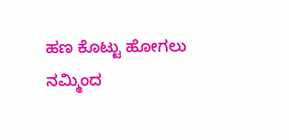ಹಣ ಕೊಟ್ಟು ಹೋಗಲು ನಮ್ಮಿಂದ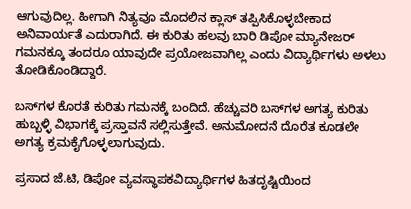ಆಗುವುದಿಲ್ಲ. ಹೀಗಾಗಿ ನಿತ್ಯವೂ ಮೊದಲಿನ ಕ್ಲಾಸ್‌ ತಪ್ಪಿಸಿಕೊಳ್ಳಬೇಕಾದ ಅನಿವಾರ್ಯತೆ ಎದುರಾಗಿದೆ. ಈ ಕುರಿತು ಹಲವು ಬಾರಿ ಡಿಪೋ ಮ್ಯಾನೇಜರ್‌ ಗಮನಕ್ಕೂ ತಂದರೂ ಯಾವುದೇ ಪ್ರಯೋಜವಾಗಿಲ್ಲ ಎಂದು ವಿದ್ಯಾರ್ಥಿಗಳು ಅಳಲು ತೋಡಿಕೊಂಡಿದ್ದಾರೆ.

ಬಸ್‌ಗಳ ಕೊರತೆ ಕುರಿತು ಗಮನಕ್ಕೆ ಬಂದಿದೆ. ಹೆಚ್ಚುವರಿ ಬಸ್‌ಗಳ ಅಗತ್ಯ ಕುರಿತು ಹುಬ್ಬಳ್ಳಿ ವಿಭಾಗಕ್ಕೆ ಪ್ರಸ್ತಾವನೆ ಸಲ್ಲಿಸುತ್ತೇವೆ. ಅನುಮೋದನೆ ದೊರೆತ ಕೂಡಲೇ ಅಗತ್ಯ ಕ್ರಮಕೈಗೊಳ್ಳಲಾಗುವುದು.

ಪ್ರಸಾದ ಜೆ.ಟಿ, ಡಿಪೋ ವ್ಯವಸ್ಥಾಪಕವಿದ್ಯಾರ್ಥಿಗಳ ಹಿತದೃಷ್ಟಿಯಿಂದ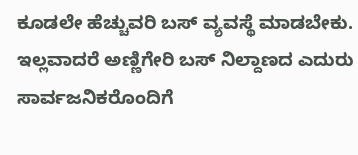ಕೂಡಲೇ ಹೆಚ್ಚುವರಿ ಬಸ್ ವ್ಯವಸ್ಥೆ ಮಾಡಬೇಕು. ಇಲ್ಲವಾದರೆ ಅಣ್ಣಿಗೇರಿ ಬಸ್ ನಿಲ್ದಾಣದ ಎದುರು ಸಾರ್ವಜನಿಕರೊಂದಿಗೆ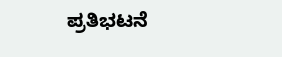ಪ್ರತಿಭಟನೆ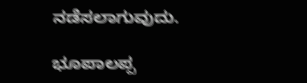ನಡೆಸಲಾಗುವುದು.

ಭೂಪಾಲಪ್ಪ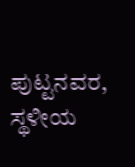ಪುಟ್ಟನವರ, ಸ್ಥಳೀಯ